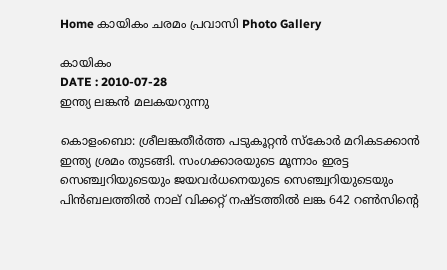Home കായികം ചരമം പ്രവാസി Photo Gallery

കായികം
DATE : 2010-07-28
ഇന്ത്യ ലങ്കന്‍ മലകയറുന്നു

കൊളംബൊ: ശ്രീലങ്കതീര്‍ത്ത പടുകൂറ്റന്‍ സ്‌കോര്‍ മറികടക്കാന്‍ ഇന്ത്യ ശ്രമം തുടങ്ങി. സംഗക്കാരയുടെ മൂന്നാം ഇരട്ട സെഞ്ച്വറിയുടെയും ജയവര്‍ധനെയുടെ സെഞ്ച്വറിയുടെയും പിന്‍ബലത്തില്‍ നാല്‌ വിക്കറ്റ്‌ നഷ്‌ടത്തില്‍ ലങ്ക 642 റണ്‍സിന്റെ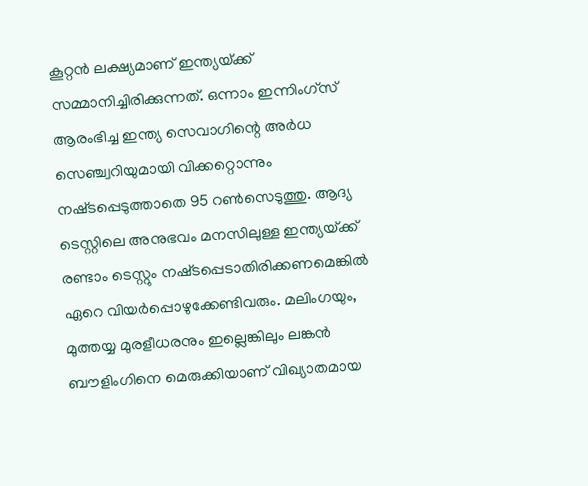കൂറ്റന്‍ ലക്ഷ്യമാണ്‌ ഇന്ത്യയ്‌ക്ക്‌ സമ്മാനിച്ചിരിക്കുന്നത്‌. ഒന്നാം ഇന്നിംഗ്‌സ്‌ ആരംഭിച്ച ഇന്ത്യ സെവാഗിന്റെ അര്‍ധ സെഞ്ച്വറിയുമായി വിക്കറ്റൊന്നും നഷ്‌ടപ്പെടുത്താതെ 95 റണ്‍സെടുത്തു. ആദ്യ ടെസ്റ്റിലെ അനുഭവം മനസിലുള്ള ഇന്ത്യയ്‌ക്ക്‌ രണ്ടാം ടെസ്റ്റും നഷ്‌ടപ്പെടാതിരിക്കണമെങ്കില്‍ ഏറെ വിയര്‍പ്പൊഴുക്കേണ്ടിവരും. മലിംഗയും, മുത്തയ്യ മുരളീധരനും ഇല്ലെങ്കിലും ലങ്കന്‍ ബൗളിംഗിനെ മെരുക്കിയാണ്‌ വിഖ്യാതമായ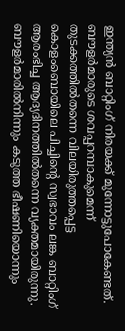ഇന്ത്യന്‍ ബാറ്റിംഗ്‌ നിരയക്ക്‌ മുന്നോട്ടുപോകേണ്ടത്‌. ബൗളര്‍മാരുടെ ശവപ്പറമ്പാകുമെന്ന്‌ തുടക്കത്തില്‍തന്നെ വിലയിരുത്തപ്പെട്ട കൊളംബൊയിലെ പിച്ചിന്റെ സ്വഭാവം ലങ്ക ബാറ്റിംഗ്‌ ആരംഭിച്ച ആദ്യദിനത്തില്‍തന്നെ വ്യക്തമായിരുന്നു. ബൗളര്‍മാരില്‍നിന്നും കടുത്ത ഭീഷണിയൊന്നും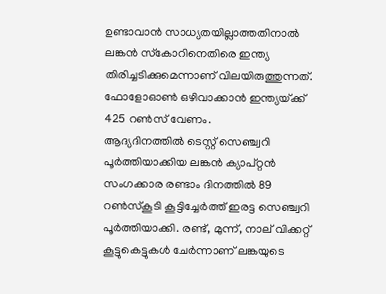ഉണ്ടാവാന്‍ സാധ്യതയില്ലാത്തതിനാല്‍ ലങ്കന്‍ സ്‌കോറിനെതിരെ ഇന്ത്യ തിരിച്ചടിക്കുമെന്നാണ്‌ വിലയിരുത്തുന്നത്‌. ഫോളോഓണ്‍ ഒഴിവാക്കാന്‍ ഇന്ത്യയ്‌ക്ക്‌ 425 റണ്‍സ്‌ വേണം.
ആദ്യദിനത്തില്‍ ടെസ്റ്റ്‌ സെഞ്ച്വറി പൂര്‍ത്തിയാക്കിയ ലങ്കന്‍ ക്യാപ്‌റ്റന്‍ സംഗക്കാര രണ്ടാം ദിനത്തില്‍ 89 റണ്‍സ്‌കൂടി കൂട്ടിച്ചേര്‍ത്ത്‌ ഇരട്ട സെഞ്ച്വറി പൂര്‍ത്തിയാക്കി. രണ്ട്‌, മുന്ന്‌, നാല്‌ വിക്കറ്റ്‌ കൂട്ടുകെട്ടുകള്‍ ചേര്‍ന്നാണ്‌ ലങ്കയുടെ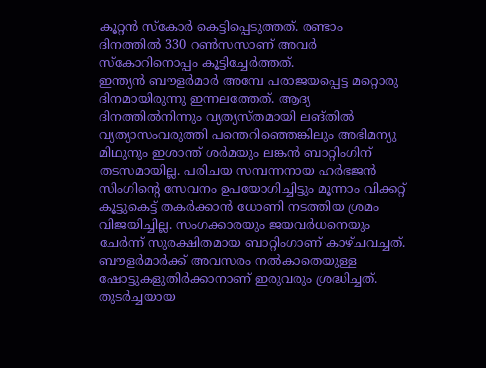കൂറ്റന്‍ സ്‌കോര്‍ കെട്ടിപ്പെടുത്തത്‌. രണ്ടാം ദിനത്തില്‍ 330 റണ്‍സസാണ്‌ അവര്‍ സ്‌കോറിനൊപ്പം കൂട്ടിച്ചേര്‍ത്തത്‌.
ഇന്ത്യന്‍ ബൗളര്‍മാര്‍ അമ്പേ പരാജയപ്പെട്ട മറ്റൊരു ദിനമായിരുന്നു ഇന്നലത്തേത്‌. ആദ്യ ദിനത്തില്‍നിന്നും വ്യത്യസ്‌തമായി ലങ്‌തില്‍ വ്യത്യാസംവരുത്തി പന്തെറിഞ്ഞെങ്കിലും അഭിമന്യു മിഥുനും ഇശാന്ത്‌ ശര്‍മയും ലങ്കന്‍ ബാറ്റിംഗിന്‌ തടസമായില്ല. പരിചയ സമ്പന്നനായ ഹര്‍ഭജന്‍ സിംഗിന്റെ സേവനം ഉപയോഗിച്ചിട്ടും മൂന്നാം വിക്കറ്റ്‌ കൂട്ടുകെട്ട്‌ തകര്‍ക്കാന്‍ ധോണി നടത്തിയ ശ്രമം വിജയിച്ചില്ല. സംഗക്കാരയും ജയവര്‍ധനെയും ചേര്‍ന്ന്‌ സുരക്ഷിതമായ ബാറ്റിംഗാണ്‌ കാഴ്‌ചവച്ചത്‌. ബൗളര്‍മാര്‍ക്ക്‌ അവസരം നല്‍കാതെയുള്ള ഷോട്ടുകളുതിര്‍ക്കാനാണ്‌ ഇരുവരും ശ്രദ്ധിച്ചത്‌. തുടര്‍ച്ചയായ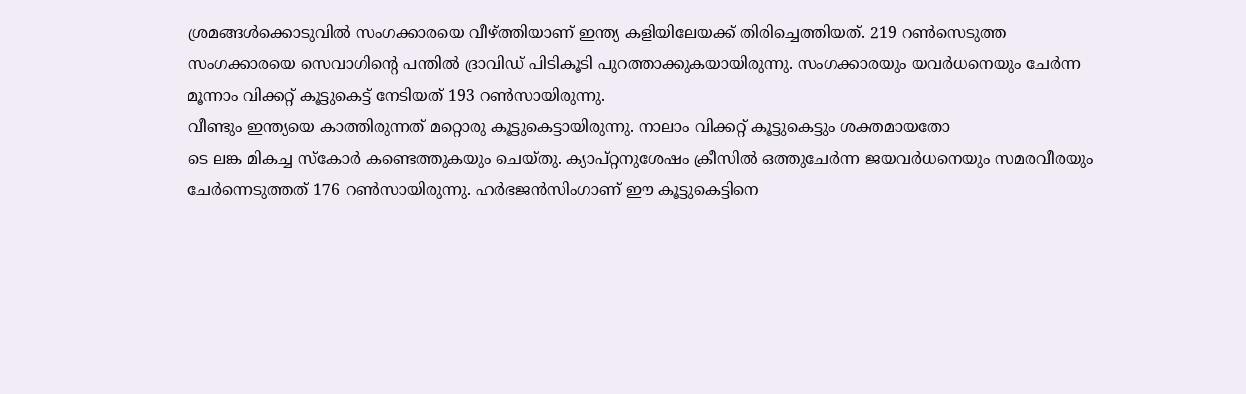ശ്രമങ്ങള്‍ക്കൊടുവില്‍ സംഗക്കാരയെ വീഴ്‌ത്തിയാണ്‌ ഇന്ത്യ കളിയിലേയക്ക്‌ തിരിച്ചെത്തിയത്‌. 219 റണ്‍സെടുത്ത സംഗക്കാരയെ സെവാഗിന്റെ പന്തില്‍ ദ്രാവിഡ്‌ പിടികൂടി പുറത്താക്കുകയായിരുന്നു. സംഗക്കാരയും യവര്‍ധനെയും ചേര്‍ന്ന മൂന്നാം വിക്കറ്റ്‌ കൂട്ടുകെട്ട്‌ നേടിയത്‌ 193 റണ്‍സായിരുന്നു.
വീണ്ടും ഇന്ത്യയെ കാത്തിരുന്നത്‌ മറ്റൊരു കൂട്ടുകെട്ടായിരുന്നു. നാലാം വിക്കറ്റ്‌ കൂട്ടുകെട്ടും ശക്തമായതോ
ടെ ലങ്ക മികച്ച സ്‌കോര്‍ കണ്ടെത്തുകയും ചെയ്‌തു. ക്യാപ്‌റ്റനുശേഷം ക്രീസില്‍ ഒത്തുചേര്‍ന്ന ജയവര്‍ധനെയും സമരവീരയും ചേര്‍ന്നെടുത്തത്‌ 176 റണ്‍സായിരുന്നു. ഹര്‍ഭജന്‍സിംഗാണ്‌ ഈ കൂട്ടുകെട്ടിനെ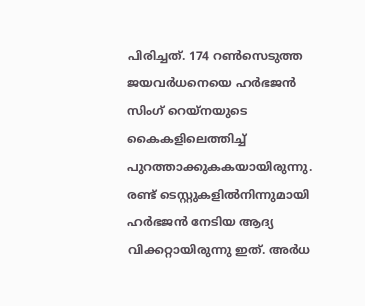പിരിച്ചത്‌. 174 റണ്‍സെടുത്ത ജയവര്‍ധനെയെ ഹര്‍ഭജന്‍ സിംഗ്‌ റെയ്‌നയുടെ കൈകളിലെത്തിച്ച്‌ പുറത്താക്കുകകയായിരുന്നു. രണ്ട്‌ ടെസ്റ്റുകളില്‍നിന്നുമായി ഹര്‍ഭജന്‍ നേടിയ ആദ്യ വിക്കറ്റായിരുന്നു ഇത്‌. അര്‍ധ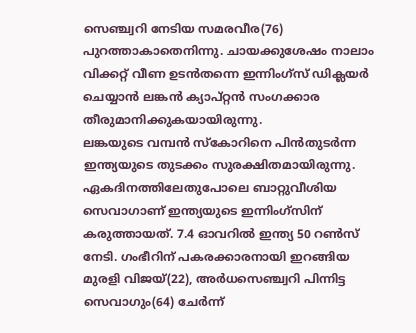സെഞ്ച്വറി നേടിയ സമരവീര(76) പുറത്താകാതെനിന്നു. ചായക്കുശേഷം നാലാം വിക്കറ്റ്‌ വീണ ഉടന്‍തന്നെ ഇന്നിംഗ്‌സ്‌ ഡിക്ലയര്‍ ചെയ്യാന്‍ ലങ്കന്‍ ക്യാപ്‌റ്റന്‍ സംഗക്കാര തീരുമാനിക്കുകയായിരുന്നു.
ലങ്കയുടെ വമ്പന്‍ സ്‌കോറിനെ പിന്‍തുടര്‍ന്ന ഇന്ത്യയുടെ തുടക്കം സുരക്ഷിതമായിരുന്നു. ഏകദിനത്തിലേതുപോലെ ബാറ്റുവീശിയ സെവാഗാണ്‌ ഇന്ത്യയുടെ ഇന്നിംഗ്‌സിന്‌ കരുത്തായത്‌. 7.4 ഓവറില്‍ ഇന്ത്യ 50 റണ്‍സ്‌ നേടി. ഗംഭീറിന്‌ പകരക്കാരനായി ഇറങ്ങിയ മുരളി വിജയ്‌(22), അര്‍ധസെഞ്ച്വറി പിന്നിട്ട സെവാഗും(64) ചേര്‍ന്ന്‌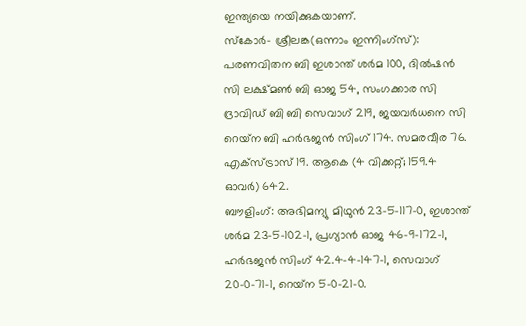ഇന്ത്യയെ നയിക്കുകയാണ്‌.
സ്‌കോര്‍- ശ്രീലങ്ക(ഒന്നാം ഇന്നിംഗ്‌സ്‌): പരണവിതന ബി ഇശാന്ത്‌ ശര്‍മ 100, ദില്‍ഷന്‍ സി ലക്ഷ്‌മണ്‍ ബി ഓജ 54, സംഗക്കാര സി ദ്രാവിഡ്‌ ബി ബി സെവാഗ്‌ 219, ജയവര്‍ധനെ സി റെയ്‌ന ബി ഹര്‍ഭജന്‍ സിംഗ്‌ 174. സമരവീര 76. എക്‌സ്‌ട്രാസ്‌ 19. ആകെ (4 വിക്കറ്റ്‌; 159.4 ഓവര്‍) 642.
ബൗളിംഗ്‌: അഭിമന്യു മിഥുന്‍ 23-5-117-0, ഇശാന്ത്‌ ശര്‍മ 23-5-102-1, പ്രഗ്യാന്‍ ഓജ 46-9-172-1, ഹര്‍ഭജന്‍ സിംഗ്‌ 42.4-4-147-1, സെവാഗ്‌ 20-0-71-1, റെയ്‌ന 5-0-21-0.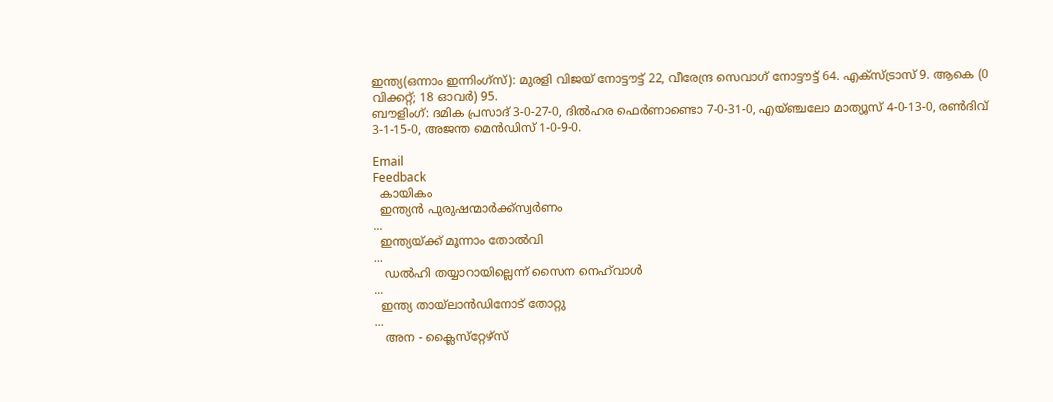ഇന്ത്യ(ഒന്നാം ഇന്നിംഗ്‌സ്‌): മുരളി വിജയ്‌ നോട്ടൗട്ട്‌ 22, വീരേന്ദ്ര സെവാഗ്‌ നോട്ടൗട്ട്‌ 64. എക്‌സ്‌ട്രാസ്‌ 9. ആകെ (0 വിക്കറ്റ്‌; 18 ഓവര്‍) 95.
ബൗളിംഗ്‌: ദമിക പ്രസാദ്‌ 3-0-27-0, ദില്‍ഹര ഫെര്‍ണാണ്ടൊ 7-0-31-0, എയ്‌ഞ്ചലോ മാത്യൂസ്‌ 4-0-13-0, രണ്‍ദിവ്‌ 3-1-15-0, അജന്ത മെന്‍ഡിസ്‌ 1-0-9-0.

Email
Feedback
  കായികം
  ഇന്ത്യന്‍ പുരുഷന്മാര്‍ക്ക്‌സ്വര്‍ണം
...
  ഇന്ത്യയ്ക്ക് മൂന്നാം തോല്‍വി
...
   ഡല്‍ഹി തയ്യാറായില്ലെന്ന് സൈന നെഹ്‌വാള്‍
...
  ഇന്ത്യ തായ്‌ലാന്‍ഡിനോട് തോറ്റു
...
   അന - ക്ലൈസ്‌റ്റേഴ്‌സ്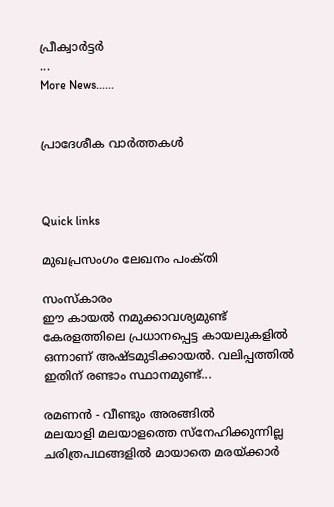പ്രീക്വാര്‍ട്ടര്‍
...
More News......


പ്രാദേശീക വാര്‍ത്തകള്‍



Quick links

മുഖപ്രസംഗം ലേഖനം പംക്‌തി

സംസ്കാരം
ഈ കായല്‍ നമുക്കാവശ്യമുണ്ട്
കേരളത്തിലെ പ്രധാനപ്പെട്ട കായലുകളില്‍ ഒന്നാണ് അഷ്ടമുടിക്കായല്‍. വലിപ്പത്തില്‍ ഇതിന് രണ്ടാം സ്ഥാനമുണ്ട്...

രമണന്‍ - വീണ്ടും അരങ്ങില്‍
മലയാളി മലയാളത്തെ സ്‌നേഹിക്കുന്നില്ല
ചരിത്രപഥങ്ങളില്‍ മായാതെ മരയ്ക്കാര്‍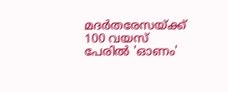മദര്‍തരേസയ്ക്ക് 100 വയസ്
പേരില്‍ 'ഓണം'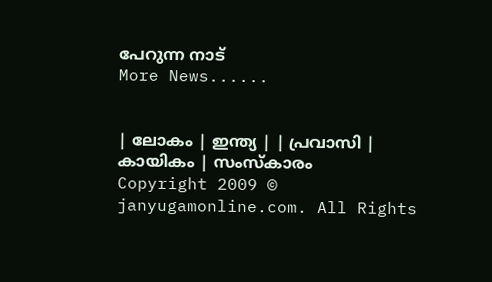പേറുന്ന നാട്
More News......


| ലോകം | ഇന്ത്യ | | പ്രവാസി | കായികം | സംസ്കാരം
Copyright 2009 © janyugamonline.com. All Rights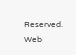Reserved.                                                                                                                     Web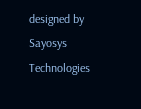designed by Sayosys Technologies